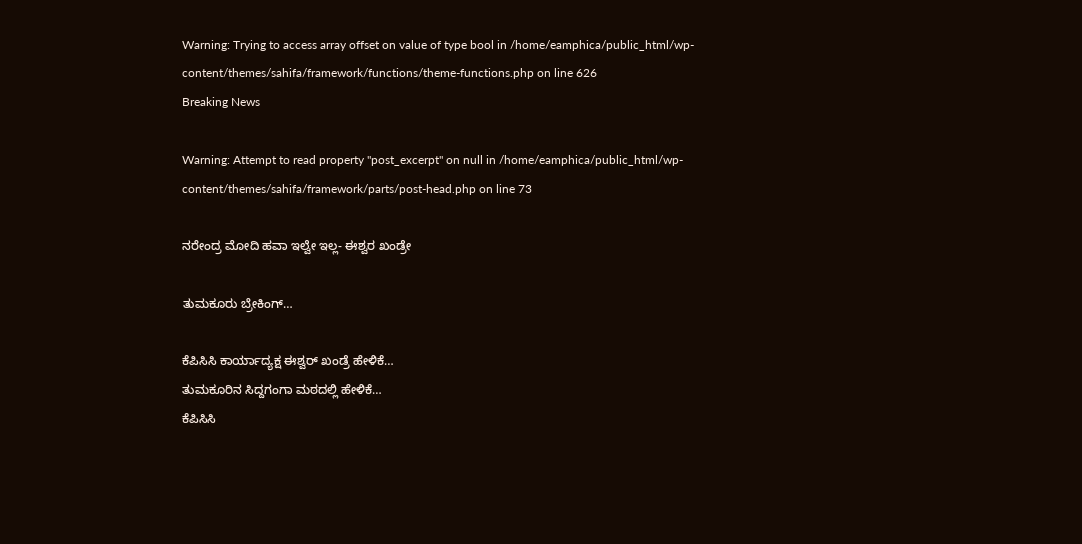Warning: Trying to access array offset on value of type bool in /home/eamphica/public_html/wp-content/themes/sahifa/framework/functions/theme-functions.php on line 626
Breaking News

Warning: Attempt to read property "post_excerpt" on null in /home/eamphica/public_html/wp-content/themes/sahifa/framework/parts/post-head.php on line 73

ನರೇಂದ್ರ ಮೋದಿ ಹವಾ ಇಲ್ವೇ ಇಲ್ಲ- ಈಶ್ವರ ಖಂಡ್ರೇ

ತುಮಕೂರು ಬ್ರೇಕಿಂಗ್…

ಕೆಪಿಸಿಸಿ ಕಾರ್ಯಾದ್ಯಕ್ಷ ಈಶ್ವರ್ ಖಂಡ್ರೆ ಹೇಳಿಕೆ…
ತುಮಕೂರಿನ ಸಿದ್ದಗಂಗಾ ಮಠದಲ್ಲಿ ಹೇಳಿಕೆ…
ಕೆಪಿಸಿಸಿ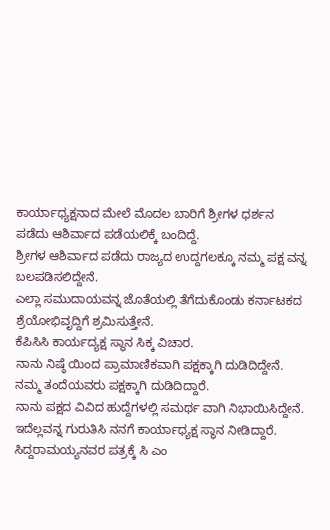ಕಾರ್ಯಾಧ್ಯಕ್ಷನಾದ ಮೇಲೆ ಮೊದಲ ಬಾರಿಗೆ ಶ್ರೀಗಳ ಧರ್ಶನ ಪಡೆದು ಆಶಿರ್ವಾದ ಪಡೆಯಲಿಕ್ಕೆ ಬಂದಿದ್ದೆ.
ಶ್ರೀಗಳ ಆಶಿರ್ವಾದ ಪಡೆದು ರಾಜ್ಯದ ಉದ್ದಗಲಕ್ಕೂ ನಮ್ಮ ಪಕ್ಷ ವನ್ನ ಬಲಪಡಿಸಲಿದ್ದೇನೆ.
ಎಲ್ಲಾ ಸಮುದಾಯವನ್ನ ಜೊತೆಯಲ್ಲಿ ತೆಗೆದುಕೊಂಡು ಕರ್ನಾಟಕದ ಶ್ರೆಯೋಭಿವೃದ್ದಿಗೆ ಶ್ರಮಿಸುತ್ತೇನೆ.
ಕೆಪಿಸಿಸಿ ಕಾರ್ಯದ್ಯಕ್ಷ ಸ್ಥಾನ ಸಿಕ್ಕ ವಿಚಾರ.
ನಾನು ನಿಷ್ಠೆ ಯಿಂದ ಪ್ರಾಮಾಣಿಕವಾಗಿ ಪಕ್ಷಕ್ಕಾಗಿ ದುಡಿದಿದ್ದೇನೆ.
ನಮ್ಮ ತಂದೆಯವರು ಪಕ್ಷಕ್ಕಾಗಿ ದುಡಿದಿದ್ದಾರೆ.
ನಾನು ಪಕ್ಷದ ವಿವಿದ ಹುದ್ದೆಗಳಲ್ಲಿ ಸಮರ್ಥ ವಾಗಿ‌ ನಿಭಾಯಿಸಿದ್ದೇನೆ.
ಇದೆಲ್ಲವನ್ನ ಗುರುತಿಸಿ ನನಗೆ ಕಾರ್ಯಾಧ್ಯಕ್ಷ ಸ್ಥಾನ ನೀಡಿದ್ದಾರೆ‌.
ಸಿದ್ದರಾಮಯ್ಯನವರ ಪತ್ರಕ್ಕೆ ಸಿ ಎಂ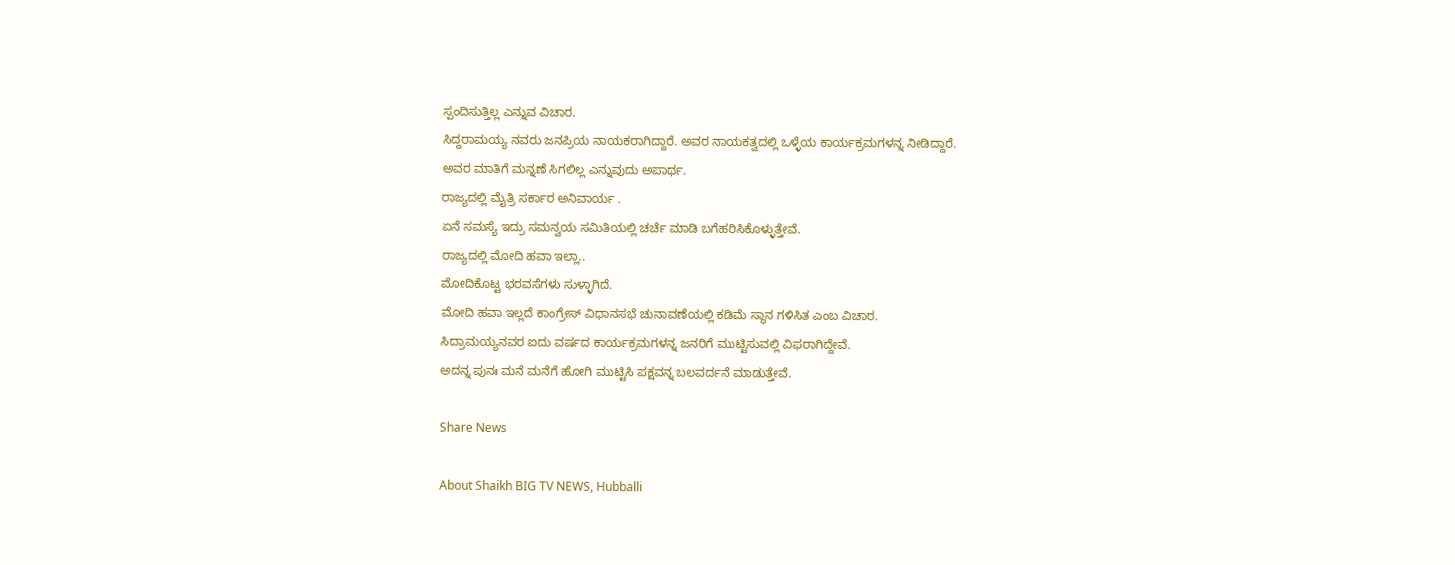ಸ್ಪಂದಿಸುತ್ತಿಲ್ಲ ಎನ್ನುವ ವಿಚಾರ.
ಸಿದ್ದರಾಮಯ್ಯ ನವರು ಜನಪ್ರಿಯ ನಾಯಕರಾಗಿದ್ದಾರೆ. ಅವರ ನಾಯಕತ್ವದಲ್ಲಿ ಒಳ್ಳೆಯ ಕಾರ್ಯಕ್ರಮಗಳನ್ನ ನೀಡಿದ್ದಾರೆ.
ಅವರ ಮಾತಿಗೆ ಮನ್ನಣೆ ಸಿಗಲಿಲ್ಲ ಎನ್ನುವುದು ಅಪಾರ್ಥ.
ರಾಜ್ಯದಲ್ಲಿ ಮೈತ್ರಿ ಸರ್ಕಾರ ಅನಿವಾರ್ಯ .
ಏನೆ ಸಮಸ್ಯೆ ಇದ್ರು ಸಮನ್ವಯ ಸಮಿತಿಯಲ್ಲಿ ಚರ್ಚೆ ಮಾಡಿ ಬಗೆಹರಿಸಿಕೊಳ್ಳುತ್ತೇವೆ.
ರಾಜ್ಯದಲ್ಲಿ ಮೋದಿ ಹವಾ ಇಲ್ಲಾ..
ಮೋದಿ‌ಕೊಟ್ಟ ಭರವಸೆಗಳು ಸುಳ್ಳಾಗಿದೆ.
ಮೋದಿ ಹವಾ ಇಲ್ಲದೆ ಕಾಂಗ್ರೇಸ್ ವಿಧಾನಸಭೆ ಚುನಾವಣೆಯಲ್ಲಿ ಕಡಿಮೆ ಸ್ಥಾನ ಗಳಿಸಿತ ಎಂಬ ವಿಚಾರ.
ಸಿದ್ರಾಮಯ್ಯನವರ ಐದು ವರ್ಷದ ಕಾರ್ಯಕ್ರಮಗಳನ್ನ ಜನರಿಗೆ ಮುಟ್ಟಿಸುವಲ್ಲಿ ವಿಫರಾಗಿದ್ದೇವೆ.
ಅದನ್ನ ಪುನಃ ಮನೆ ಮನೆಗೆ ಹೋಗಿ ಮುಟ್ಟಿಸಿ ಪಕ್ಷವನ್ನ ಬಲವರ್ದನೆ ಮಾಡುತ್ತೇವೆ.

Share News

About Shaikh BIG TV NEWS, Hubballi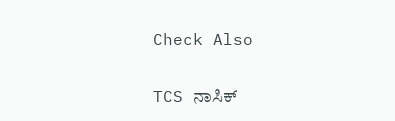Check Also

TCS ನಾಸಿಕ್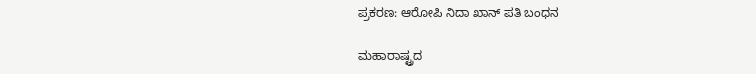ಪ್ರಕರಣ: ಆರೋಪಿ ನಿದಾ ಖಾನ್ ಪತಿ ಬಂಧನ

ಮಹಾರಾಷ್ಟ್ರದ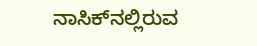ನಾಸಿಕ್‌ನಲ್ಲಿರುವ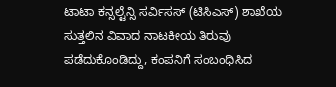ಟಾಟಾ ಕನ್ಸಲ್ಟೆನ್ಸಿ ಸರ್ವಿಸಸ್ (ಟಿಸಿಎಸ್) ಶಾಖೆಯ ಸುತ್ತಲಿನ ವಿವಾದ ನಾಟಕೀಯ ತಿರುವು ಪಡೆದುಕೊಂಡಿದ್ದು, ಕಂಪನಿಗೆ ಸಂಬಂಧಿಸಿದ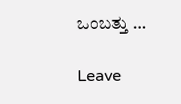ಒಂಬತ್ತು …

Leave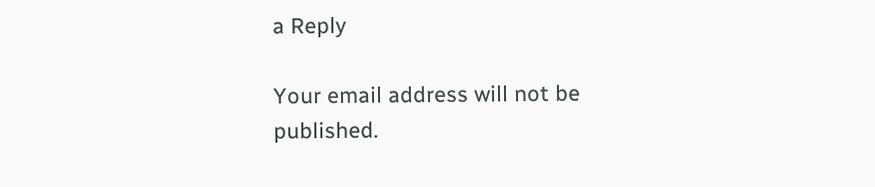a Reply

Your email address will not be published.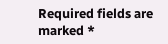Required fields are marked *